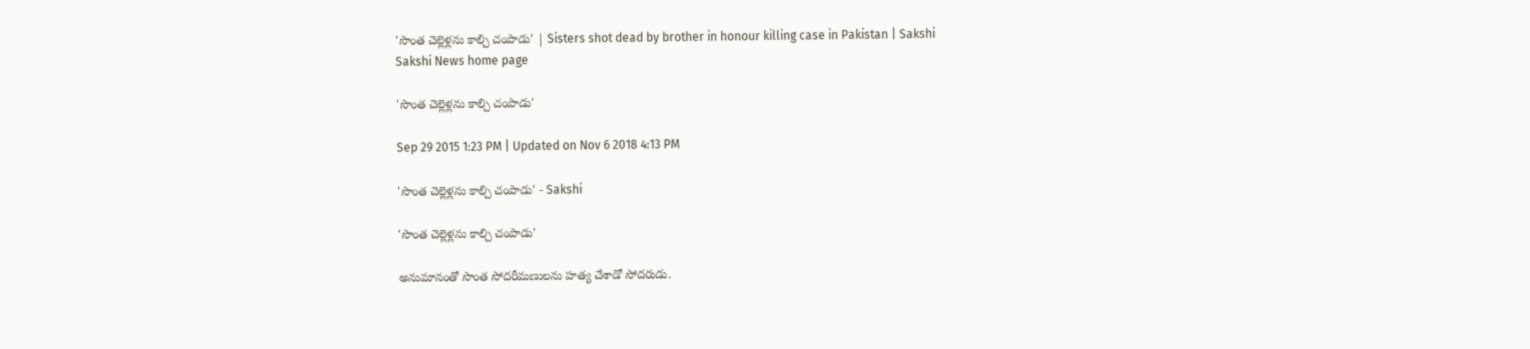'సొంత చెల్లెళ్లను కాల్చి చంపాడు' | Sisters shot dead by brother in honour killing case in Pakistan | Sakshi
Sakshi News home page

'సొంత చెల్లెళ్లను కాల్చి చంపాడు'

Sep 29 2015 1:23 PM | Updated on Nov 6 2018 4:13 PM

'సొంత చెల్లెళ్లను కాల్చి చంపాడు' - Sakshi

'సొంత చెల్లెళ్లను కాల్చి చంపాడు'

అనుమానంతో సొంత సోదరీమణులను హత్య చేశాడో సోదరుడు.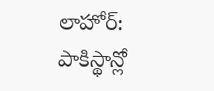లాహోర్: పాకిస్థాన్లో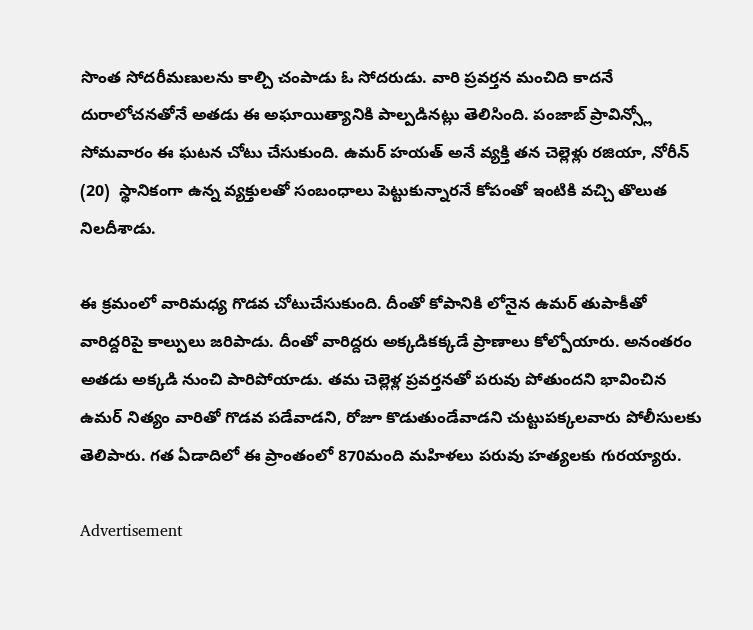సొంత సోదరీమణులను కాల్చి చంపాడు ఓ సోదరుడు. వారి ప్రవర్తన మంచిది కాదనే దురాలోచనతోనే అతడు ఈ అఘాయిత్యానికి పాల్పడినట్లు తెలిసింది. పంజాబ్ ప్రావిన్స్లో సోమవారం ఈ ఘటన చోటు చేసుకుంది. ఉమర్ హయత్ అనే వ్యక్తి తన చెల్లెళ్లు రజియా, నోరీన్ (20)  స్థానికంగా ఉన్న వ్యక్తులతో సంబంధాలు పెట్టుకున్నారనే కోపంతో ఇంటికి వచ్చి తొలుత నిలదీశాడు.

ఈ క్రమంలో వారిమధ్య గొడవ చోటుచేసుకుంది. దీంతో కోపానికి లోనైన ఉమర్ తుపాకీతో వారిద్దరిపై కాల్పులు జరిపాడు. దీంతో వారిద్దరు అక్కడికక్కడే ప్రాణాలు కోల్పోయారు. అనంతరం అతడు అక్కడి నుంచి పారిపోయాడు. తమ చెల్లెళ్ల ప్రవర్తనతో పరువు పోతుందని భావించిన ఉమర్ నిత్యం వారితో గొడవ పడేవాడని, రోజూ కొడుతుండేవాడని చుట్టుపక్కలవారు పోలీసులకు తెలిపారు. గత ఏడాదిలో ఈ ప్రాంతంలో 870మంది మహిళలు పరువు హత్యలకు గురయ్యారు.

Advertisement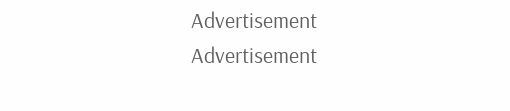Advertisement
Advertisement